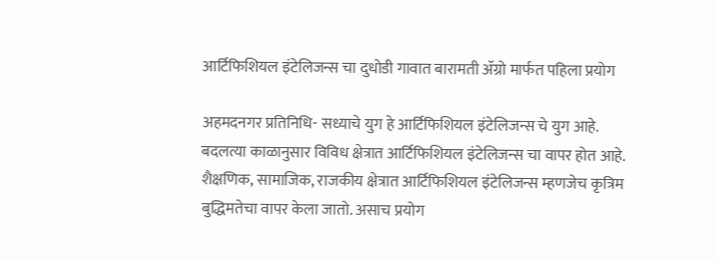आर्टिफिशियल इंटेलिजन्स चा दुधोडी गावात बारामती ॲग्रो मार्फत पहिला प्रयोग

अहमदनगर प्रतिनिधि- सध्याचे युग हे आर्टिफिशियल इंटेलिजन्स चे युग आहे.
बदलत्या काळानुसार विविध क्षेत्रात आर्टिफिशियल इंटेलिजन्स चा वापर होत आहे. शैक्षणिक, सामाजिक, राजकीय क्षेत्रात आर्टिफिशियल इंटेलिजन्स म्हणजेच कृत्रिम बुद्धिमतेचा वापर केला जातो. असाच प्रयोग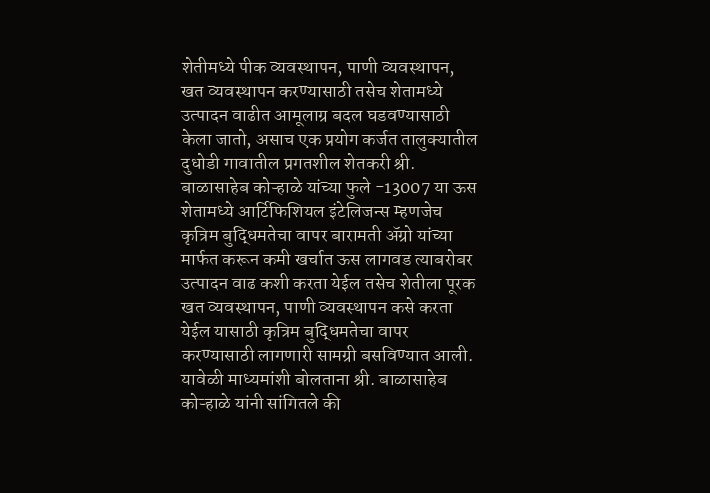शेतीमध्ये पीक व्यवस्थापन, पाणी व्यवस्थापन, खत व्यवस्थापन करण्यासाठी तसेच शेतामध्ये उत्पादन वाढीत आमूलाग्र बदल घडवण्यासाठी केला जातो, असाच एक प्रयोग कर्जत तालुक्यातील दुधोडी गावातील प्रगतशील शेतकरी श्री. बाळासाहेब कोऱ्हाळे यांच्या फुले -13007 या ऊस शेतामध्ये आर्टिफिशियल इंटेलिजन्स म्हणजेच कृत्रिम बुद्धिमतेचा वापर बारामती ॲग्रो यांच्या मार्फत करून कमी खर्चात ऊस लागवड त्याबरोबर उत्पादन वाढ कशी करता येईल तसेच शेतीला पूरक खत व्यवस्थापन, पाणी व्यवस्थापन कसे करता येईल यासाठी कृत्रिम बुद्धिमतेचा वापर करण्यासाठी लागणारी सामग्री बसविण्यात आली.
यावेळी माध्यमांशी बोलताना श्री. बाळासाहेब कोऱ्हाळे यांनी सांगितले की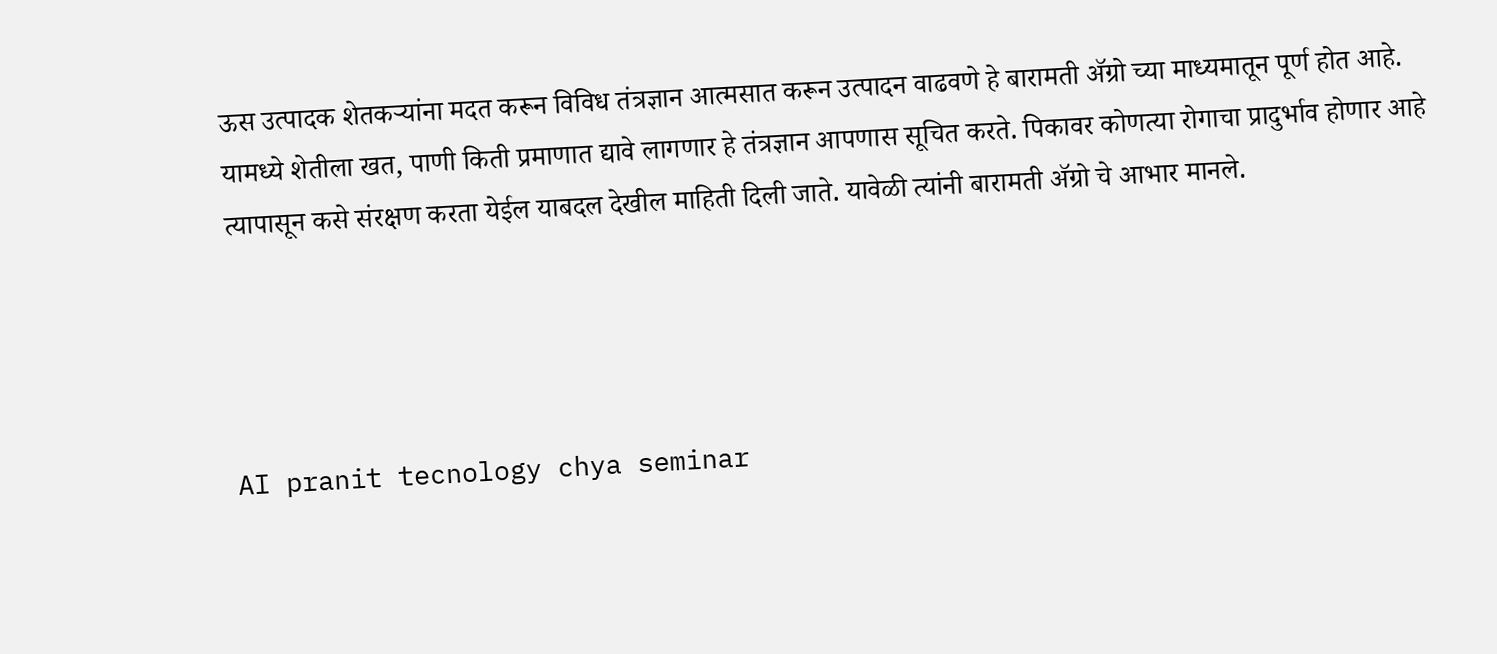ऊस उत्पादक शेतकऱ्यांना मदत करून विविध तंत्रज्ञान आत्मसात करून उत्पादन वाढवणे हे बारामती ॲग्रो च्या माध्यमातून पूर्ण होत आहे. यामध्ये शेतीला खत, पाणी किती प्रमाणात द्यावे लागणार हे तंत्रज्ञान आपणास सूचित करते. पिकावर कोणत्या रोगाचा प्रादुर्भाव होणार आहे त्यापासून कसे संरक्षण करता येईल याबदल देखील माहिती दिली जाते. यावेळी त्यांनी बारामती ॲग्रो चे आभार मानले.




AI pranit tecnology chya seminar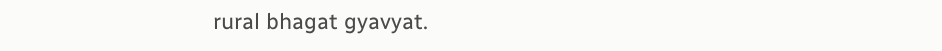rural bhagat gyavyat.